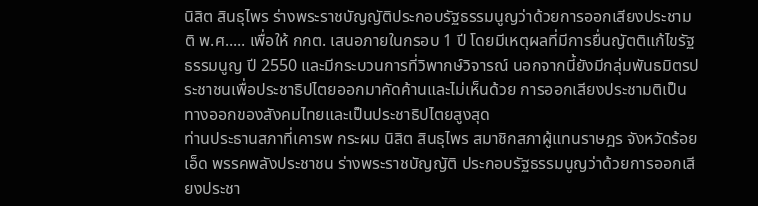นิสิต สินธุไพร ร่างพระราชบัญญัติประกอบรัฐธรรมนูญว่าด้วยการออกเสียงประชามติ พ.ศ..... เพื่อให้ กกต. เสนอภายในกรอบ 1 ปี โดยมีเหตุผลที่มีการยื่นญัตติแก้ไขรัฐธรรมนูญ ปี 2550 และมีกระบวนการที่วิพากษ์วิจารณ์ นอกจากนี้ยังมีกลุ่มพันธมิตรประชาชนเพื่อประชาธิปไตยออกมาคัดค้านและไม่เห็นด้วย การออกเสียงประชามติเป็นทางออกของสังคมไทยและเป็นประชาธิปไตยสูงสุด
ท่านประธานสภาที่เคารพ กระผม นิสิต สินธุไพร สมาชิกสภาผู้แทนราษฎร จังหวัดร้อยเอ็ด พรรคพลังประชาชน ร่างพระราชบัญญัติ ประกอบรัฐธรรมนูญว่าด้วยการออกเสียงประชา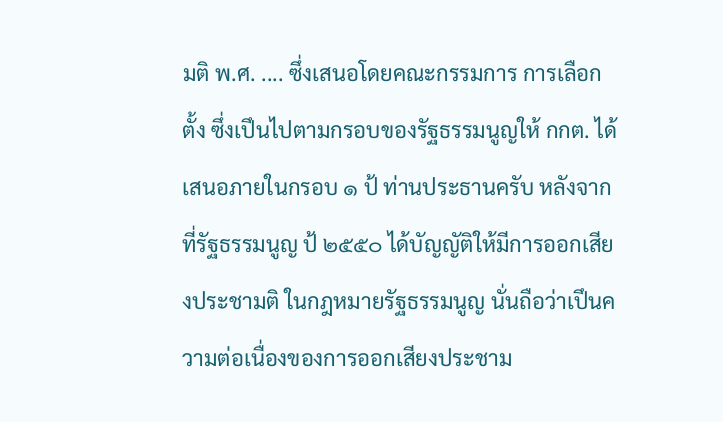มติ พ.ศ. .... ซึ่งเสนอโดยคณะกรรมการ การเลือกตั้ง ซึ่งเปึนไปตามกรอบของรัฐธรรมนูญให้ กกต. ได้เสนอภายในกรอบ ๑ ป้ ท่านประธานครับ หลังจากที่รัฐธรรมนูญ ป้ ๒๕๕๐ ได้บัญญัติให้มีการออกเสียงประชามติ ในกฎหมายรัฐธรรมนูญ นั่นถือว่าเปึนความต่อเนื่องของการออกเสียงประชาม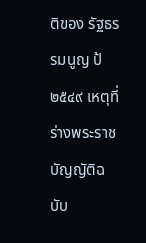ติของ รัฐธรรมนูญ ป้ ๒๕๔๙ เหตุที่ร่างพระราชบัญญัติฉบับ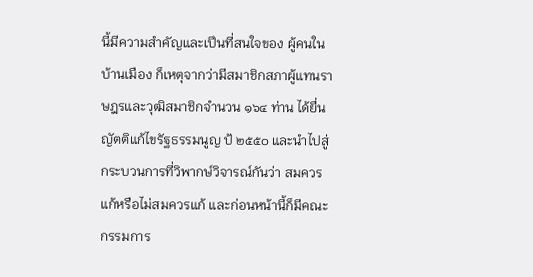นี้มีความสําคัญและเปึนที่สนใจของ ผู้คนในบ้านเมือง ก็เหตุจากว่ามีสมาชิกสภาผู้แทนราษฎรและวุฒิสมาชิกจํานวน ๑๖๔ ท่าน ได้ยื่นญัตติแก้ไขรัฐธรรมนูญ ป้ ๒๕๕๐ และนําไปสู่กระบวนการที่วิพากษ์วิจารณ์กันว่า สมควรแก้หรือไม่สมควรแก้ และก่อนหน้านี้ก็มีคณะกรรมการ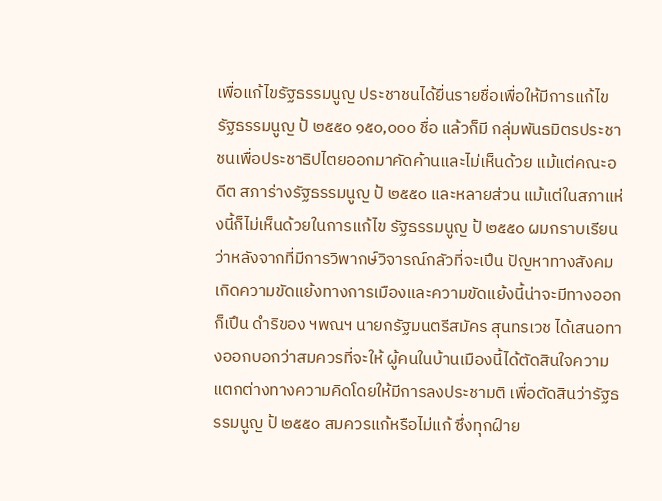เพื่อแก้ไขรัฐธรรมนูญ ประชาชนได้ยื่นรายชื่อเพื่อให้มีการแก้ไขรัฐธรรมนูญ ป้ ๒๕๕๐ ๑๕๐,๐๐๐ ชื่อ แล้วก็มี กลุ่มพันธมิตรประชาชนเพื่อประชาธิปไตยออกมาคัดค้านและไม่เห็นด้วย แม้แต่คณะอดีต สภาร่างรัฐธรรมนูญ ป้ ๒๕๕๐ และหลายส่วน แม้แต่ในสภาแห่งนี้ก็ไม่เห็นด้วยในการแก้ไข รัฐธรรมนูญ ป้ ๒๕๕๐ ผมกราบเรียนว่าหลังจากที่มีการวิพากษ์วิจารณ์กลัวที่จะเปึน ปัญหาทางสังคม เกิดความขัดแย้งทางการเมืองและความขัดแย้งนี้น่าจะมีทางออก ก็เปึน ดําริของ ฯพณฯ นายกรัฐมนตรีสมัคร สุนทรเวช ได้เสนอทางออกบอกว่าสมควรที่จะให้ ผู้คนในบ้านเมืองนี้ได้ตัดสินใจความแตกต่างทางความคิดโดยให้มีการลงประชามติ เพื่อตัดสินว่ารัฐธรรมนูญ ป้ ๒๕๕๐ สมควรแก้หรือไม่แก้ ซึ่งทุกฝ์าย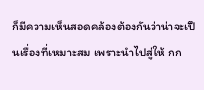ก็มีความเห็นสอดคล้องต้องกันว่าน่าจะเปึนเรื่องที่เหมาะสม เพราะนําไปสู่ให้ กก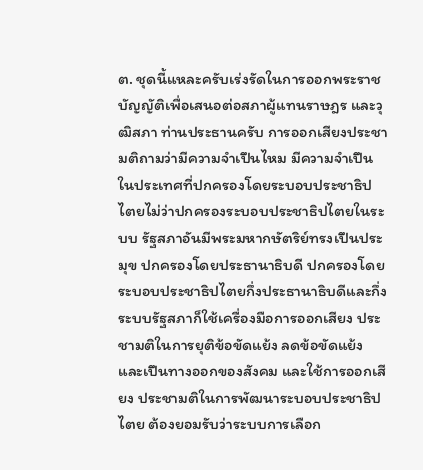ต. ชุดนี้แหละครับเร่งรัดในการออกพระราชบัญญัติเพื่อเสนอต่อสภาผู้แทนราษฎร และวุฒิสภา ท่านประธานครับ การออกเสียงประชามติถามว่ามีความจําเปึนไหม มีความจําเปึน ในประเทศที่ปกครองโดยระบอบประชาธิปไตยไม่ว่าปกครองระบอบประชาธิปไตยในระบบ รัฐสภาอันมีพระมหากษัตริย์ทรงเปึนประมุข ปกครองโดยประธานาธิบดี ปกครองโดย ระบอบประชาธิปไตยกึ่งประธานาธิบดีและกึ่งระบบรัฐสภาก็ใช้เครื่องมือการออกเสียง ประชามติในการยุติข้อขัดแย้ง ลดข้อขัดแย้ง และเปึนทางออกของสังคม และใช้การออกเสียง ประชามติในการพัฒนาระบอบประชาธิปไตย ต้องยอมรับว่าระบบการเลือก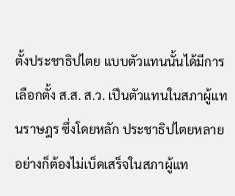ตั้งประชาธิปไตย แบบตัวแทนนั้นได้มีการเลือกตั้ง ส.ส. ส.ว. เปึนตัวแทนในสภาผู้แทนราษฎร ซึ่งโดยหลัก ประชาธิปไตยหลายอย่างก็ต้องไม่เบ็ดเสร็จในสภาผู้แท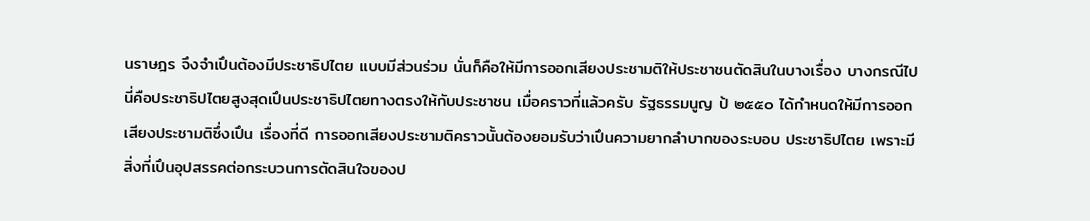นราษฎร จึงจําเปึนต้องมีประชาธิปไตย แบบมีส่วนร่วม นั่นก็คือให้มีการออกเสียงประชามติให้ประชาชนตัดสินในบางเรื่อง บางกรณีไป นี่คือประชาธิปไตยสูงสุดเปึนประชาธิปไตยทางตรงให้กับประชาชน เมื่อคราวที่แล้วครับ รัฐธรรมนูญ ป้ ๒๕๕๐ ได้กําหนดให้มีการออกเสียงประชามติซึ่งเปึน เรื่องที่ดี การออกเสียงประชามติคราวนั้นต้องยอมรับว่าเปึนความยากลําบากของระบอบ ประชาธิปไตย เพราะมีสิ่งที่เปึนอุปสรรคต่อกระบวนการตัดสินใจของป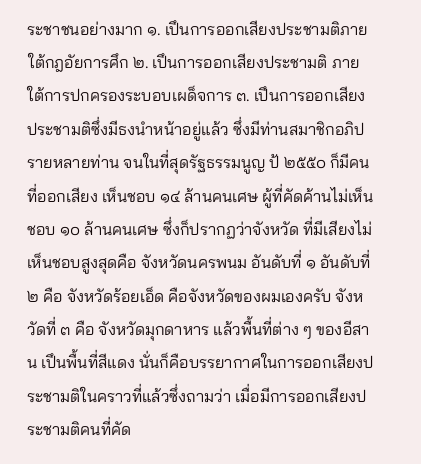ระชาชนอย่างมาก ๑. เปึนการออกเสียงประชามติภายใต้กฎอัยการศึก ๒. เปึนการออกเสียงประชามติ ภายใต้การปกครองระบอบเผด็จการ ๓. เปึนการออกเสียงประชามติซึ่งมีธงนําหน้าอยู่แล้ว ซึ่งมีท่านสมาชิกอภิปรายหลายท่าน จนในที่สุดรัฐธรรมนูญ ป้ ๒๕๕๐ ก็มีคนที่ออกเสียง เห็นชอบ ๑๔ ล้านคนเศษ ผู้ที่คัดค้านไม่เห็นชอบ ๑๐ ล้านคนเศษ ซึ่งก็ปรากฏว่าจังหวัด ที่มีเสียงไม่เห็นชอบสูงสุดคือ จังหวัดนครพนม อันดับที่ ๑ อันดับที่ ๒ คือ จังหวัดร้อยเอ็ด คือจังหวัดของผมเองครับ จังหวัดที่ ๓ คือ จังหวัดมุกดาหาร แล้วพื้นที่ต่าง ๆ ของอีสาน เปึนพื้นที่สีแดง นั่นก็คือบรรยากาศในการออกเสียงประชามติในคราวที่แล้วซึ่งถามว่า เมื่อมีการออกเสียงประชามติคนที่คัด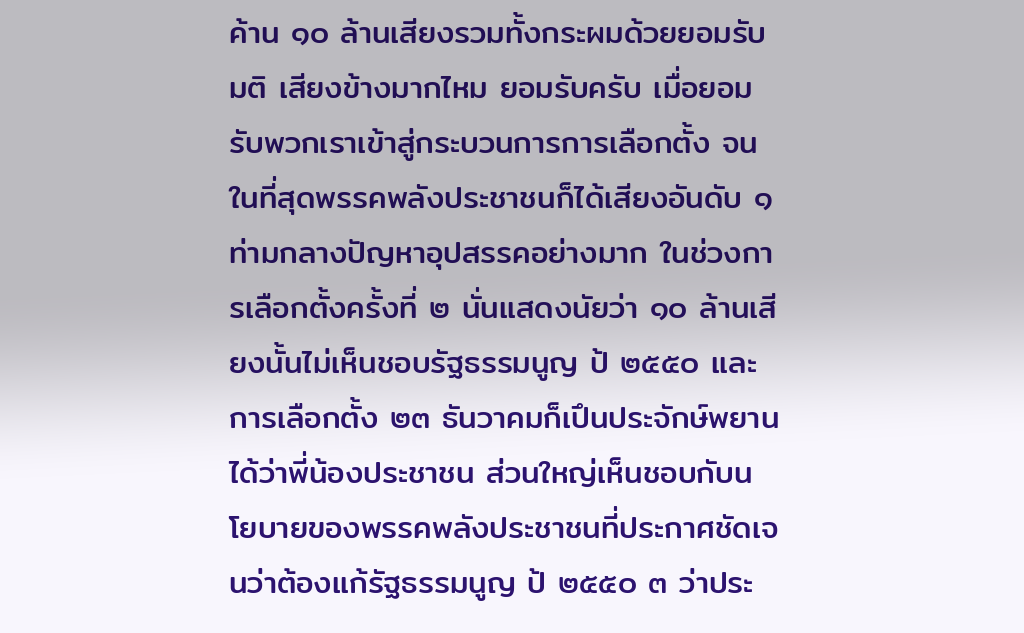ค้าน ๑๐ ล้านเสียงรวมทั้งกระผมด้วยยอมรับมติ เสียงข้างมากไหม ยอมรับครับ เมื่อยอมรับพวกเราเข้าสู่กระบวนการการเลือกตั้ง จนในที่สุดพรรคพลังประชาชนก็ได้เสียงอันดับ ๑ ท่ามกลางปัญหาอุปสรรคอย่างมาก ในช่วงการเลือกตั้งครั้งที่ ๒ นั่นแสดงนัยว่า ๑๐ ล้านเสียงนั้นไม่เห็นชอบรัฐธรรมนูญ ป้ ๒๕๕๐ และการเลือกตั้ง ๒๓ ธันวาคมก็เปึนประจักษ์พยานได้ว่าพี่น้องประชาชน ส่วนใหญ่เห็นชอบกับนโยบายของพรรคพลังประชาชนที่ประกาศชัดเจนว่าต้องแก้รัฐธรรมนูญ ป้ ๒๕๕๐ ๓ ว่าประ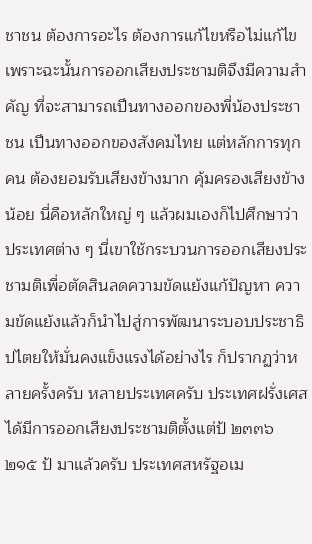ชาชน ต้องการอะไร ต้องการแก้ไขหรือไม่แก้ไข เพราะฉะนั้นการออกเสียงประชามติจึงมีความสําคัญ ที่จะสามารถเปึนทางออกของพี่น้องประชาชน เปึนทางออกของสังคมไทย แต่หลักการทุกคน ต้องยอมรับเสียงข้างมาก คุ้มครองเสียงข้างน้อย นี่คือหลักใหญ่ ๆ แล้วผมเองก็ไปศึกษาว่า ประเทศต่าง ๆ นี่เขาใช้กระบวนการออกเสียงประชามติเพื่อตัดสินลดความขัดแย้งแก้ปัญหา ความขัดแย้งแล้วก็นําไปสู่การพัฒนาระบอบประชาธิปไตยให้มั่นคงแข็งแรงได้อย่างไร ก็ปรากฏว่าหลายครั้งครับ หลายประเทศครับ ประเทศฝรั่งเศสได้มีการออกเสียงประชามติตั้งแต่ป้ ๒๓๓๖ ๒๑๕ ป้ มาแล้วครับ ประเทศสหรัฐอเม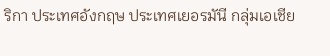ริกา ประเทศอังกฤษ ประเทศเยอรมันี กลุ่มเอเชีย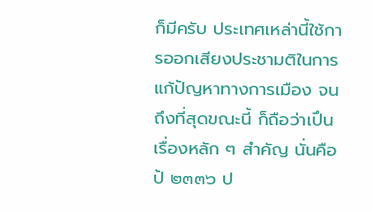ก็มีครับ ประเทศเหล่านี้ใช้การออกเสียงประชามติในการแก้ปัญหาทางการเมือง จนถึงที่สุดขณะนี้ ก็ถือว่าเปึนเรื่องหลัก ๆ สําคัญ นั่นคือป้ ๒๓๓๖ ป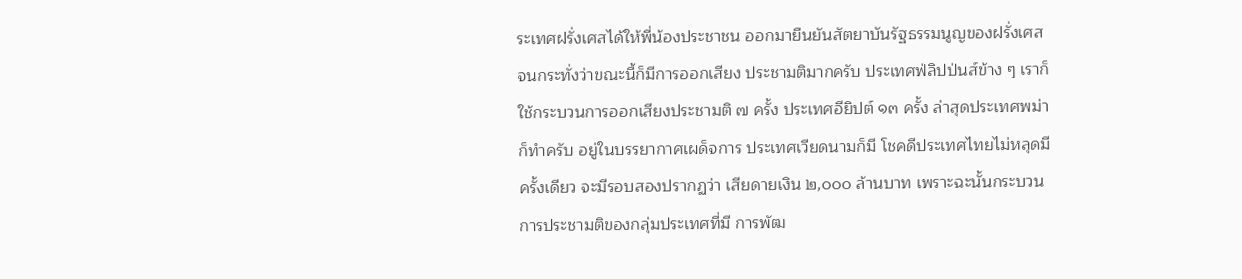ระเทศฝรั่งเศสได้ให้พี่น้องประชาชน ออกมายืนยันสัตยาบันรัฐธรรมนูญของฝรั่งเศส จนกระทั่งว่าขณะนี้ก็มีการออกเสียง ประชามติมากครับ ประเทศฟ่ลิปป่นส์ข้าง ๆ เราก็ใช้กระบวนการออกเสียงประชามติ ๗ ครั้ง ประเทศอียิปต์ ๑๓ ครั้ง ล่าสุดประเทศพม่าก็ทําครับ อยู่ในบรรยากาศเผด็จการ ประเทศเวียดนามก็มี โชคดีประเทศไทยไม่หลุดมีครั้งเดียว จะมีรอบสองปรากฏว่า เสียดายเงิน ๒,๐๐๐ ล้านบาท เพราะฉะนั้นกระบวนการประชามติของกลุ่มประเทศที่มี การพัฒ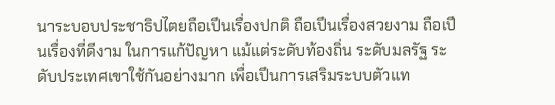นาระบอบประชาธิปไตยถือเปึนเรื่องปกติ ถือเปึนเรื่องสวยงาม ถือเปึนเรื่องที่ดีงาม ในการแก้ปัญหา แม้แต่ระดับท้องถิ่น ระดับมลรัฐ ระดับประเทศเขาใช้กันอย่างมาก เพื่อเปึนการเสริมระบบตัวแท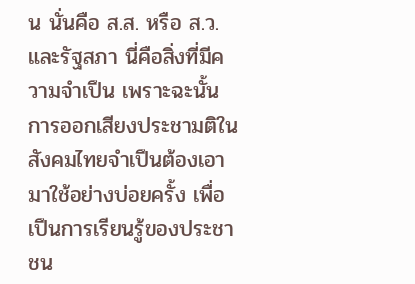น นั่นคือ ส.ส. หรือ ส.ว. และรัฐสภา นี่คือสิ่งที่มีความจําเปึน เพราะฉะนั้นการออกเสียงประชามติในสังคมไทยจําเปึนต้องเอามาใช้อย่างบ่อยครั้ง เพื่อเปึนการเรียนรู้ของประชาชน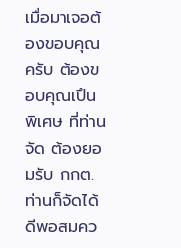เมื่อมาเจอต้องขอบคุณครับ ต้องขอบคุณเปึนพิเศษ ที่ท่านจัด ต้องยอมรับ กกต. ท่านก็จัดได้ดีพอสมคว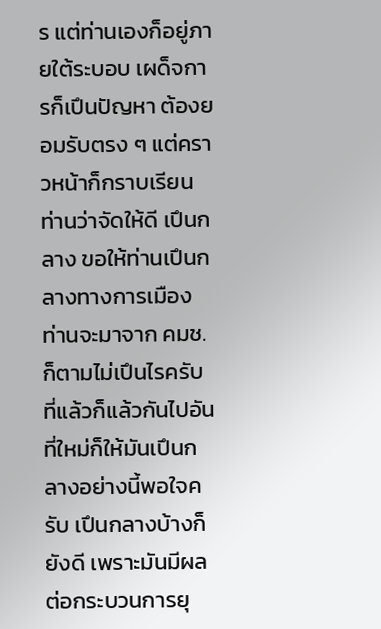ร แต่ท่านเองก็อยู่ภายใต้ระบอบ เผด็จการก็เปึนปัญหา ต้องยอมรับตรง ๆ แต่คราวหน้าก็กราบเรียนท่านว่าจัดให้ดี เปึนกลาง ขอให้ท่านเปึนกลางทางการเมือง ท่านจะมาจาก คมช. ก็ตามไม่เปึนไรครับ ที่แล้วก็แล้วกันไปอันที่ใหม่ก็ให้มันเปึนกลางอย่างนี้พอใจครับ เปึนกลางบ้างก็ยังดี เพราะมันมีผลต่อกระบวนการยุ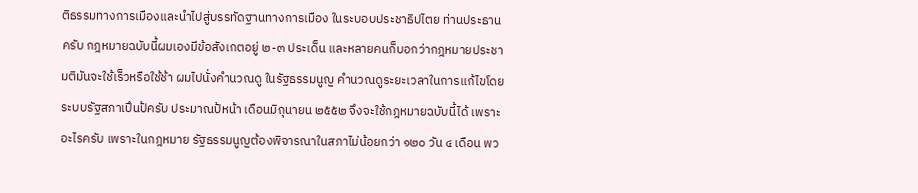ติธรรมทางการเมืองและนําไปสู่บรรทัดฐานทางการเมือง ในระบอบประชาธิปไตย ท่านประธานครับ กฎหมายฉบับนี้ผมเองมีข้อสังเกตอยู่ ๒-๓ ประเด็น และหลายคนก็บอกว่ากฎหมายประชามติมันจะใช้เร็วหรือใช้ช้า ผมไปนั่งคํานวณดู ในรัฐธรรมนูญ คํานวณดูระยะเวลาในการแก้ไขโดยระบบรัฐสภาเปึนป้ครับ ประมาณป้หน้า เดือนมิถุนายน ๒๕๕๒ จึงจะใช้กฎหมายฉบับนี้ได้ เพราะอะไรครับ เพราะในกฎหมาย รัฐธรรมนูญต้องพิจารณาในสภาไม่น้อยกว่า ๑๒๐ วัน ๔ เดือน พว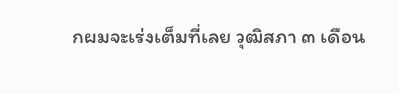กผมจะเร่งเต็มที่เลย วุฒิสภา ๓ เดือน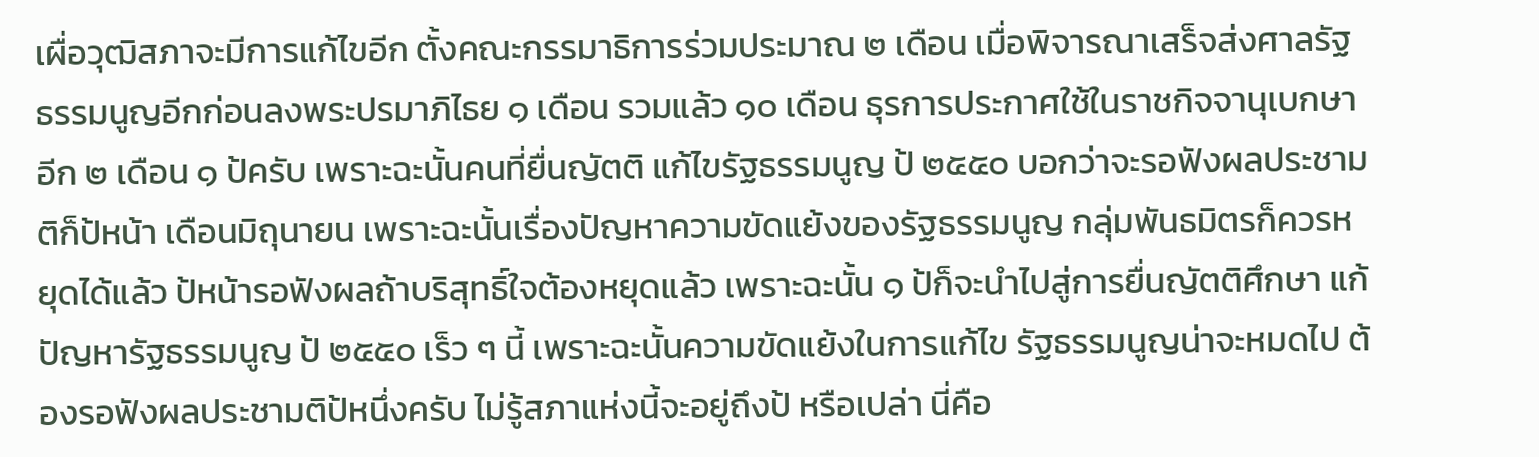เผื่อวุฒิสภาจะมีการแก้ไขอีก ตั้งคณะกรรมาธิการร่วมประมาณ ๒ เดือน เมื่อพิจารณาเสร็จส่งศาลรัฐธรรมนูญอีกก่อนลงพระปรมาภิไธย ๑ เดือน รวมแล้ว ๑๐ เดือน ธุรการประกาศใช้ในราชกิจจานุเบกษาอีก ๒ เดือน ๑ ป้ครับ เพราะฉะนั้นคนที่ยื่นญัตติ แก้ไขรัฐธรรมนูญ ป้ ๒๕๕๐ บอกว่าจะรอฟังผลประชามติก็ป้หน้า เดือนมิถุนายน เพราะฉะนั้นเรื่องปัญหาความขัดแย้งของรัฐธรรมนูญ กลุ่มพันธมิตรก็ควรหยุดได้แล้ว ป้หน้ารอฟังผลถ้าบริสุทธิ์ใจต้องหยุดแล้ว เพราะฉะนั้น ๑ ป้ก็จะนําไปสู่การยื่นญัตติศึกษา แก้ปัญหารัฐธรรมนูญ ป้ ๒๕๕๐ เร็ว ๆ นี้ เพราะฉะนั้นความขัดแย้งในการแก้ไข รัฐธรรมนูญน่าจะหมดไป ต้องรอฟังผลประชามติป้หนึ่งครับ ไม่รู้สภาแห่งนี้จะอยู่ถึงป้ หรือเปล่า นี่คือ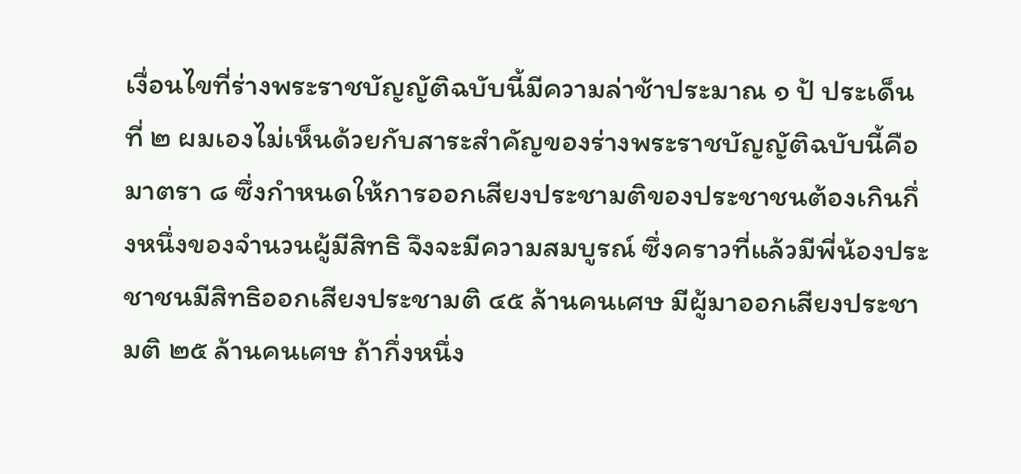เงื่อนไขที่ร่างพระราชบัญญัติฉบับนี้มีความล่าช้าประมาณ ๑ ป้ ประเด็นที่ ๒ ผมเองไม่เห็นด้วยกับสาระสําคัญของร่างพระราชบัญญัติฉบับนี้คือมาตรา ๘ ซึ่งกําหนดให้การออกเสียงประชามติของประชาชนต้องเกินกึ่งหนึ่งของจํานวนผู้มีสิทธิ จึงจะมีความสมบูรณ์ ซึ่งคราวที่แล้วมีพี่น้องประชาชนมีสิทธิออกเสียงประชามติ ๔๕ ล้านคนเศษ มีผู้มาออกเสียงประชามติ ๒๕ ล้านคนเศษ ถ้ากึ่งหนึ่ง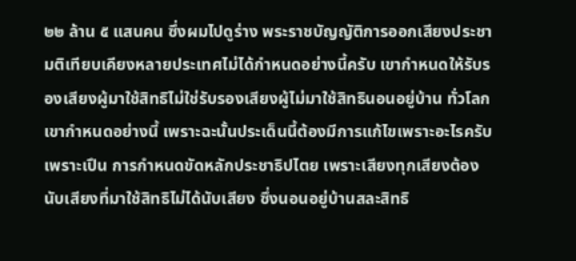๒๒ ล้าน ๕ แสนคน ซึ่งผมไปดูร่าง พระราชบัญญัติการออกเสียงประชามติเทียบเคียงหลายประเทศไม่ได้กําหนดอย่างนี้ครับ เขากําหนดให้รับรองเสียงผู้มาใช้สิทธิไม่ใช่รับรองเสียงผู้ไม่มาใช้สิทธินอนอยู่บ้าน ทั่วโลก เขากําหนดอย่างนี้ เพราะฉะนั้นประเด็นนี้ต้องมีการแก้ไขเพราะอะไรครับ เพราะเปึน การกําหนดขัดหลักประชาธิปไตย เพราะเสียงทุกเสียงต้องนับเสียงที่มาใช้สิทธิไม่ได้นับเสียง ซึ่งนอนอยู่บ้านสละสิทธิ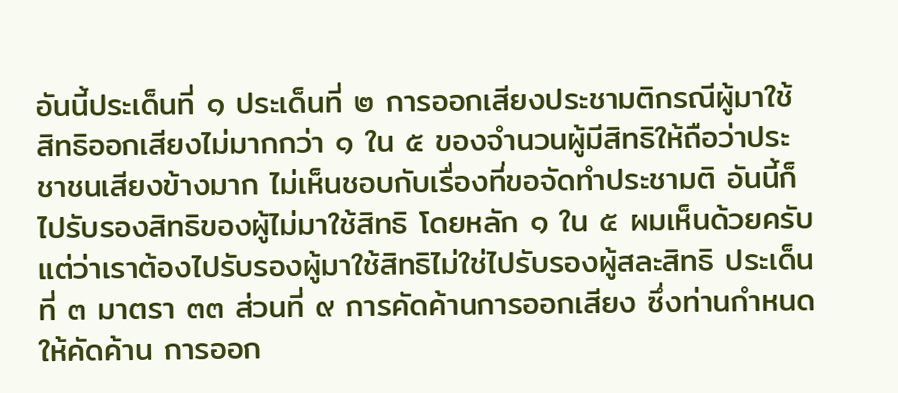อันนี้ประเด็นที่ ๑ ประเด็นที่ ๒ การออกเสียงประชามติกรณีผู้มาใช้ สิทธิออกเสียงไม่มากกว่า ๑ ใน ๕ ของจํานวนผู้มีสิทธิให้ถือว่าประชาชนเสียงข้างมาก ไม่เห็นชอบกับเรื่องที่ขอจัดทําประชามติ อันนี้ก็ไปรับรองสิทธิของผู้ไม่มาใช้สิทธิ โดยหลัก ๑ ใน ๕ ผมเห็นด้วยครับ แต่ว่าเราต้องไปรับรองผู้มาใช้สิทธิไม่ใช่ไปรับรองผู้สละสิทธิ ประเด็นที่ ๓ มาตรา ๓๓ ส่วนที่ ๙ การคัดค้านการออกเสียง ซึ่งท่านกําหนดให้คัดค้าน การออก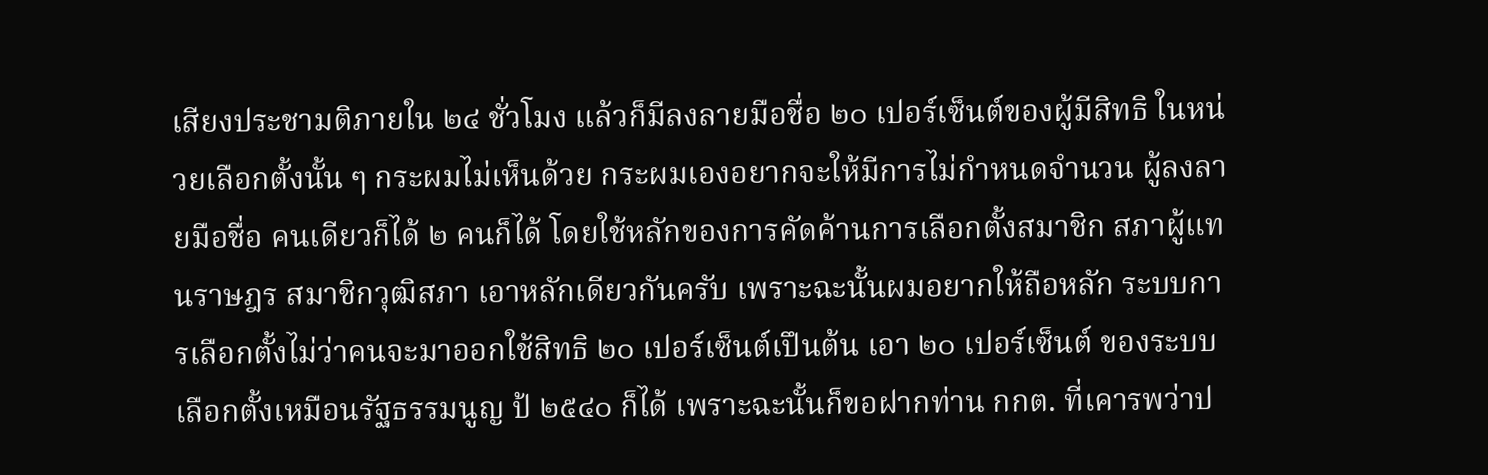เสียงประชามติภายใน ๒๔ ชั่วโมง แล้วก็มีลงลายมือชื่อ ๒๐ เปอร์เซ็นต์ของผู้มีสิทธิ ในหน่วยเลือกตั้งนั้น ๆ กระผมไม่เห็นด้วย กระผมเองอยากจะให้มีการไม่กําหนดจํานวน ผู้ลงลายมือชื่อ คนเดียวก็ได้ ๒ คนก็ได้ โดยใช้หลักของการคัดค้านการเลือกตั้งสมาชิก สภาผู้แทนราษฎร สมาชิกวุฒิสภา เอาหลักเดียวกันครับ เพราะฉะนั้นผมอยากให้ถือหลัก ระบบการเลือกตั้งไม่ว่าคนจะมาออกใช้สิทธิ ๒๐ เปอร์เซ็นต์เปึนต้น เอา ๒๐ เปอร์เซ็นต์ ของระบบเลือกตั้งเหมือนรัฐธรรมนูญ ป้ ๒๕๔๐ ก็ได้ เพราะฉะนั้นก็ขอฝากท่าน กกต. ที่เคารพว่าป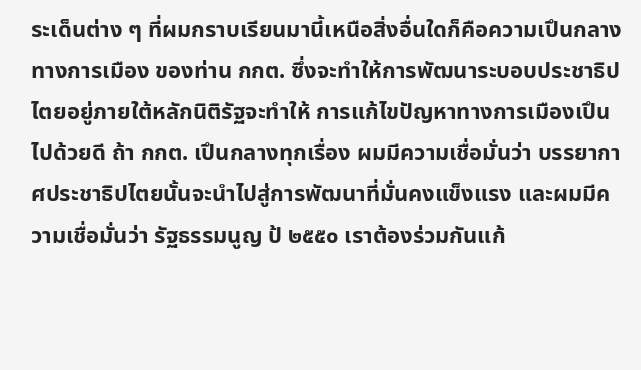ระเด็นต่าง ๆ ที่ผมกราบเรียนมานี้เหนือสิ่งอื่นใดก็คือความเปึนกลางทางการเมือง ของท่าน กกต. ซึ่งจะทําให้การพัฒนาระบอบประชาธิปไตยอยู่ภายใต้หลักนิติรัฐจะทําให้ การแก้ไขปัญหาทางการเมืองเปึนไปด้วยดี ถ้า กกต. เปึนกลางทุกเรื่อง ผมมีความเชื่อมั่นว่า บรรยากาศประชาธิปไตยนั้นจะนําไปสู่การพัฒนาที่มั่นคงแข็งแรง และผมมีความเชื่อมั่นว่า รัฐธรรมนูญ ป้ ๒๕๕๐ เราต้องร่วมกันแก้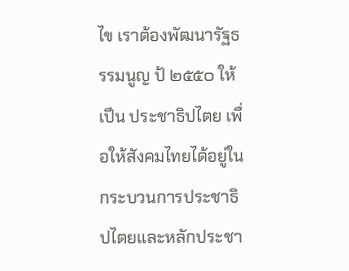ไข เราต้องพัฒนารัฐธรรมนูญ ป้ ๒๕๕๐ ให้เปึน ประชาธิปไตย เพื่อให้สังคมไทยได้อยู่ในกระบวนการประชาธิปไตยและหลักประชา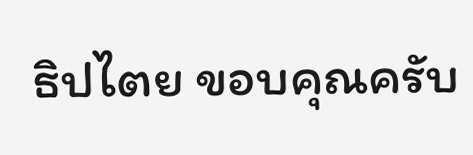ธิปไตย ขอบคุณครับ